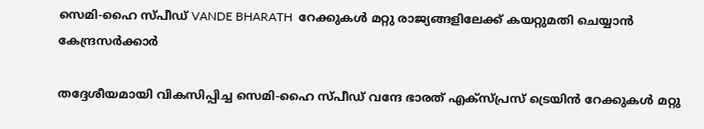സെമി-ഹൈ സ്പീഡ് VANDE BHARATH  റേക്കുകൾ മറ്റു രാജ്യങ്ങളിലേക്ക് കയറ്റുമതി ചെയ്യാൻ കേന്ദ്രസർക്കാർ

തദ്ദേശീയമായി വികസിപ്പിച്ച സെമി-ഹൈ സ്പീഡ് വന്ദേ ഭാരത് എക്‌സ്പ്രസ് ട്രെയിൻ റേക്കുകൾ മറ്റു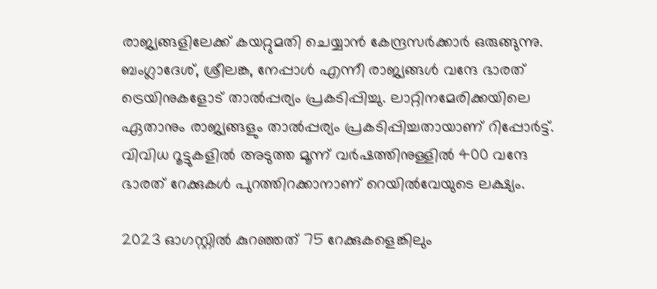രാജ്യങ്ങളിലേക്ക് കയറ്റുമതി ചെയ്യാൻ കേന്ദ്രസർക്കാർ ഒരുങ്ങുന്നു. ബംഗ്ലാദേശ്, ശ്രീലങ്ക, നേപ്പാൾ എന്നീ രാജ്യങ്ങൾ വന്ദേ ഭാരത് ട്രെയിനുകളോട് താൽപ്പര്യം പ്രകടിപ്പിച്ചു. ലാറ്റിനമേരിക്കയിലെ ഏതാനും രാജ്യങ്ങളും താൽപ്പര്യം പ്രകടിപ്പിച്ചതായാണ് റിപ്പോർട്ട്. വിവിധ റൂട്ടുകളിൽ അടുത്ത മൂന്ന് വർഷത്തിനുള്ളിൽ 400 വന്ദേ ഭാരത് റേക്കുകൾ പുറത്തിറക്കാനാണ് റെയിൽവേയുടെ ലക്ഷ്യം.

2023 ഓഗസ്റ്റിൽ കുറഞ്ഞത് 75 റേക്കുകളെങ്കിലും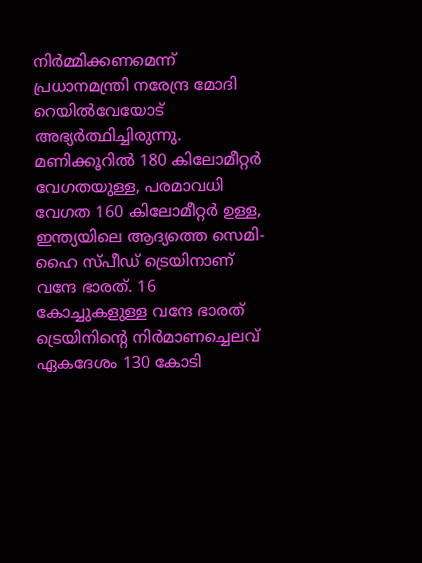നിർമ്മിക്കണമെന്ന് പ്രധാനമന്ത്രി നരേന്ദ്ര മോദി റെയിൽവേയോട് അഭ്യർത്ഥിച്ചിരുന്നു. മണിക്കൂറിൽ 180 കിലോമീറ്റർ വേഗതയുള്ള, പരമാവധി വേഗത 160 കിലോമീറ്റർ ഉള്ള, ഇന്ത്യയിലെ ആദ്യത്തെ സെമി-ഹൈ സ്പീഡ് ട്രെയിനാണ് വന്ദേ ഭാരത്. 16 കോച്ചുകളുള്ള വന്ദേ ഭാരത് ട്രെയിനിന്റെ നിർമാണച്ചെലവ് ഏകദേശം 130 കോടി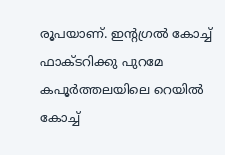രൂപയാണ്. ഇന്റഗ്രൽ കോച്ച് ഫാക്ടറിക്കു പുറമേ കപൂർത്തലയിലെ റെയിൽ കോച്ച്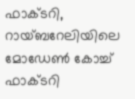ഫാക്ടറി, റായ്ബറേലിയിലെ മോഡേൺ കോച്ച് ഫാക്ടറി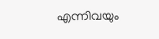എന്നിവയും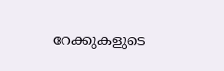റേക്കുകളുടെ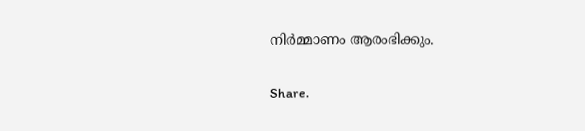നിർമ്മാണം ആരംഭിക്കും.

Share.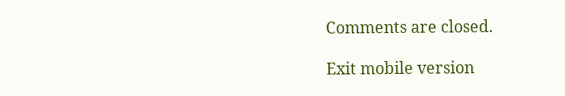Comments are closed.

Exit mobile version